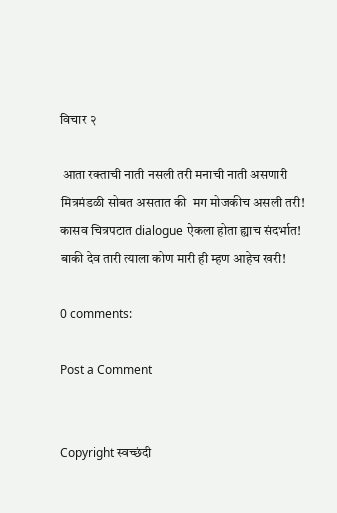विचार २

 आता रक्ताची नाती नसली तरी मनाची नाती असणारी मित्रमंडळी सोबत असतात की  मग मोजकीच असली तरी!  कासव चित्रपटात dialogue ऐकला होता ह्याच संदर्भात! बाकी देव तारी त्याला कोण मारी ही म्हण आहेच खरी!

0 comments:

Post a Comment


Copyright स्वच्छंदी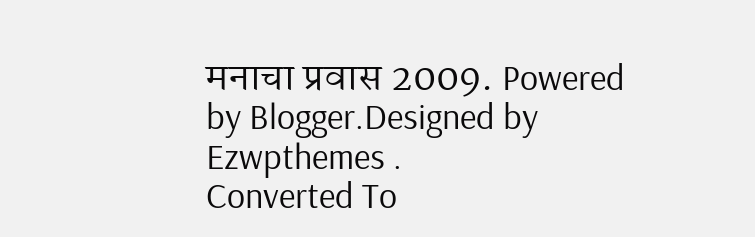मनाचा प्रवास 2009. Powered by Blogger.Designed by Ezwpthemes .
Converted To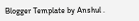Blogger Template by Anshul .